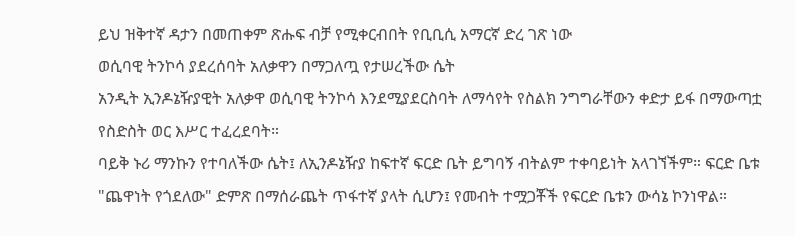ይህ ዝቅተኛ ዳታን በመጠቀም ጽሑፍ ብቻ የሚቀርብበት የቢቢሲ አማርኛ ድረ ገጽ ነው
ወሲባዊ ትንኮሳ ያደረሰባት አለቃዋን በማጋለጧ የታሠረችው ሴት
አንዲት ኢንዶኔዥያዊት አለቃዋ ወሲባዊ ትንኮሳ እንደሚያደርስባት ለማሳየት የስልክ ንግግራቸውን ቀድታ ይፋ በማውጣቷ የስድስት ወር እሥር ተፈረደባት።
ባይቅ ኑሪ ማንኩን የተባለችው ሴት፤ ለኢንዶኔዥያ ከፍተኛ ፍርድ ቤት ይግባኝ ብትልም ተቀባይነት አላገኘችም። ፍርድ ቤቱ "ጨዋነት የጎደለው" ድምጽ በማሰራጨት ጥፋተኛ ያላት ሲሆን፤ የመብት ተሟጋቾች የፍርድ ቤቱን ውሳኔ ኮንነዋል።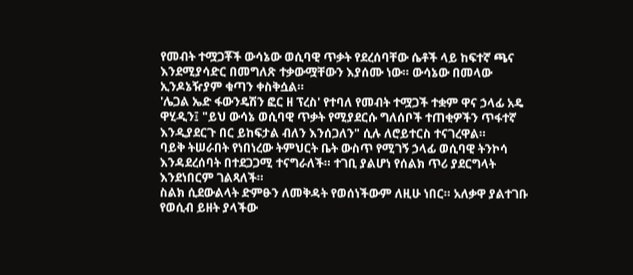የመብት ተሟጋቾች ውሳኔው ወሲባዊ ጥቃት የደረሰባቸው ሴቶች ላይ ከፍተኛ ጫና እንደሚያሳድር በመግለጽ ተቃውሟቸውን እያሰሙ ነው። ውሳኔው በመላው ኢንዶኔዥያም ቁጣን ቀስቅሷል።
'ሌጋል ኤድ ፋውንዴሽን ፎር ዘ ፕረስ' የተባለ የመብት ተሟጋች ተቋም ዋና ኃላፊ አዴ ዋሂዲን፤ "ይህ ውሳኔ ወሲባዊ ጥቃት የሚያደርሱ ግለሰቦች ተጠቂዎችን ጥፋተኛ እንዲያደርጉ በር ይከፍታል ብለን እንሰጋለን" ሲሉ ለሮይተርስ ተናገረዋል።
ባይቅ ትሠራበት የነበነረው ትምህርት ቤት ውስጥ የሚገኝ ኃላፊ ወሲባዊ ትንኮሳ እንዳደረሰባት በተደጋጋሚ ተናግራለች። ተገቢ ያልሆነ የሰልክ ጥሪ ያደርግላት እንደነበርም ገልጻለች።
ስልክ ሲደውልላት ድምፁን ለመቅዳት የወሰነችውም ለዚሁ ነበር። አለቃዋ ያልተገቡ የወሲብ ይዘት ያላችው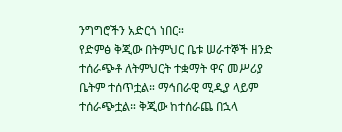ንግግሮችን አድርጎ ነበር።
የድምፅ ቅጂው በትምህር ቤቱ ሠራተኞች ዘንድ ተሰራጭቶ ለትምህርት ተቋማት ዋና መሥሪያ ቤትም ተሰጥቷል። ማኅበራዊ ሚዲያ ላይም ተሰራጭቷል። ቅጂው ከተሰራጨ በኋላ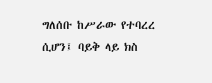ግለሰቡ ከሥራው የተባረረ ሲሆን፤ ባይቅ ላይ ክስ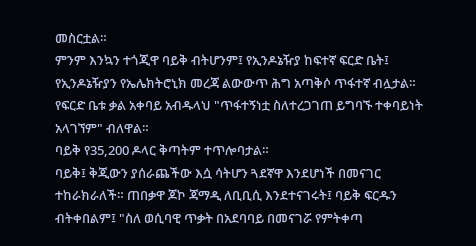መስርቷል።
ምንም እንኳን ተጎጂዋ ባይቅ ብትሆንም፤ የኢንዶኔዥያ ከፍተኛ ፍርድ ቤት፤ የኢንዶኔዥያን የኤሌክትሮኒክ መረጃ ልውውጥ ሕግ አጣቅሶ ጥፋተኛ ብሏታል።
የፍርድ ቤቱ ቃል አቀባይ አብዱላህ "ጥፋተኝነቷ ስለተረጋገጠ ይግባኙ ተቀባይነት አላገኘም" ብለዋል።
ባይቅ የ35,200 ዶላር ቅጣትም ተጥሎባታል።
ባይቅ፤ ቅጂውን ያሰራጨችው እሷ ሳትሆን ጓደኛዋ እንደሆነች በመናገር ተከራክራለች። ጠበቃዋ ጆኮ ጃማዲ ለቢቢሲ እንደተናገሩት፤ ባይቅ ፍርዱን ብትቀበልም፤ "ስለ ወሲባዊ ጥቃት በአደባባይ በመናገሯ የምትቀጣ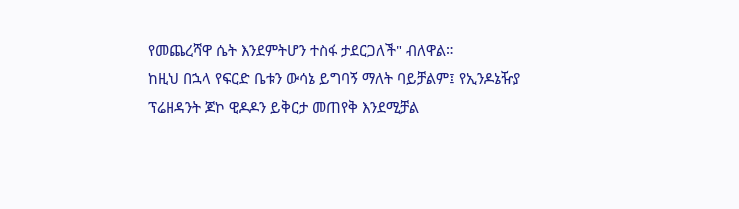የመጨረሻዋ ሴት እንደምትሆን ተስፋ ታደርጋለች" ብለዋል።
ከዚህ በኋላ የፍርድ ቤቱን ውሳኔ ይግባኝ ማለት ባይቻልም፤ የኢንዶኔዥያ ፕሬዘዳንት ጆኮ ዊዶዶን ይቅርታ መጠየቅ እንደሚቻል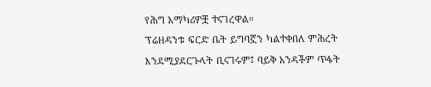የሕግ አማካሪዎቿ ተናገረዋል።
ፕሬዘዳንቱ ፍርድ ቤት ይግባኟን ካልተቀበለ ምሕረት እንደሚያደርጉላት ቢናገሩም፤ ባይቅ አንዳችም ጥፋት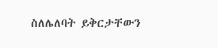ስለሌለባት ይቅርታቸውን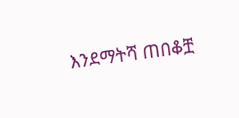እንደማትሻ ጠበቆቿ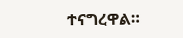ተናግረዋል።